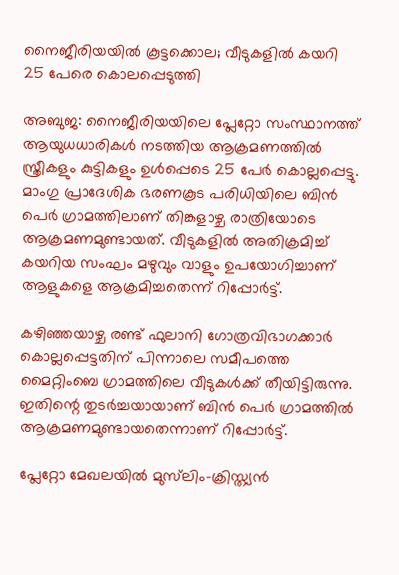നൈജീരിയയിൽ കൂട്ടക്കൊല; വീടുകളിൽ കയറി 25 പേരെ കൊലപ്പെടുത്തി

അബുജ: നൈജീരിയയിലെ പ്ലേറ്റോ സംസ്ഥാനത്ത് ആയുധധാരികൾ നടത്തിയ ആക്രമണത്തിൽ സ്ത്രീകളും കുട്ടികളും ഉൾപ്പെടെ 25 പേർ കൊല്ലപ്പെട്ടു. മാംഗു പ്രാദേശിക ഭരണകൂട പരിധിയിലെ ബിൻ പെർ ഗ്രാമത്തിലാണ് തിങ്കളാഴ്ച രാത്രിയോടെ ആക്രമണമുണ്ടായത്. വീടുകളിൽ അതിക്രമിച്ച് കയറിയ സംഘം മഴുവും വാളും ഉപയോഗിച്ചാണ് ആളുകളെ ആക്രമിച്ചതെന്ന് റിപ്പോർട്ട്.

കഴിഞ്ഞയാഴ്ച രണ്ട് ഫുലാനി ഗോത്രവിഭാഗക്കാർ കൊല്ലപ്പെട്ടതിന് പിന്നാലെ സമീപത്തെ മൈറ്റിംബെ ഗ്രാമത്തിലെ വീടുകൾക്ക് തീയിട്ടിരുന്നു. ഇതിന്റെ തുടർച്ചയായാണ് ബിൻ പെർ ഗ്രാമത്തിൽ ആക്രമണമുണ്ടായതെന്നാണ് റിപ്പോർട്ട്.

പ്ലേറ്റോ മേഖലയിൽ മുസ്‌ലിം-ക്രിസ്ത്യൻ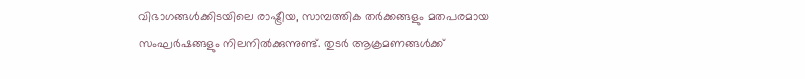വിഭാഗങ്ങൾക്കിടയിലെ രാഷ്ട്രീയ, സാമ്പത്തിക തർക്കങ്ങളും മതപരമായ സംഘർഷങ്ങളും നിലനിൽക്കുന്നുണ്ട്. തുടർ ആക്രമണങ്ങൾക്ക്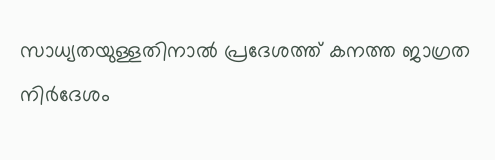സാധ്യതയുള്ളതിനാൽ പ്രദേശത്ത് കനത്ത ജാഗ്രത നിർദേശം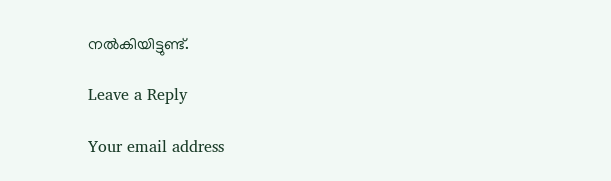നൽകിയിട്ടുണ്ട്.

Leave a Reply

Your email address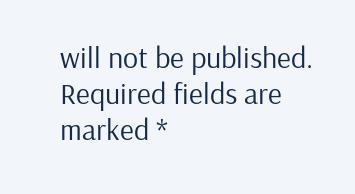will not be published. Required fields are marked *